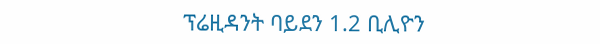ፕሬዚዳንት ባይደን 1.2 ቢሊዮን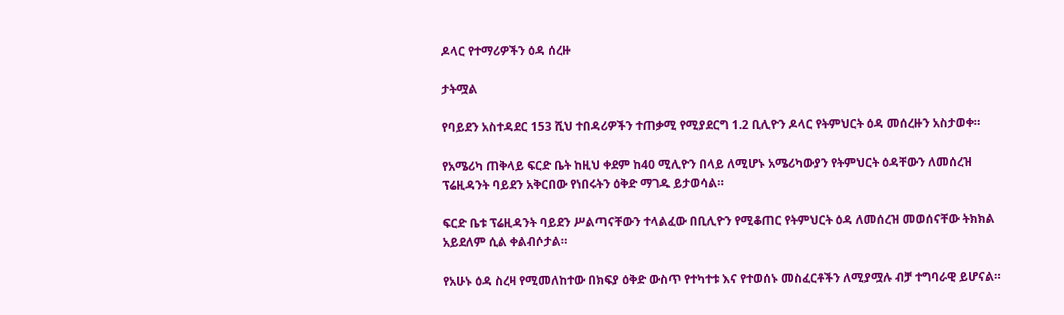ዶላር የተማሪዎችን ዕዳ ሰረዙ

ታትሟል

የባይደን አስተዳደር 153 ሺህ ተበዳሪዎችን ተጠቃሚ የሚያደርግ 1.2 ቢሊዮን ዶላር የትምህርት ዕዳ መሰረዙን አስታወቀ።

የአሜሪካ ጠቅላይ ፍርድ ቤት ከዚህ ቀደም ከ40 ሚሊዮን በላይ ለሚሆኑ አሜሪካውያን የትምህርት ዕዳቸውን ለመሰረዝ ፕሬዚዳንት ባይደን አቅርበው የነበሩትን ዕቅድ ማገዱ ይታወሳል።

ፍርድ ቤቱ ፕሬዚዳንት ባይደን ሥልጣናቸውን ተላልፈው በቢሊዮን የሚቆጠር የትምህርት ዕዳ ለመሰረዝ መወሰናቸው ትክክል አይደለም ሲል ቀልብሶታል።

የአሁኑ ዕዳ ስረዛ የሚመለከተው በክፍያ ዕቅድ ውስጥ የተካተቱ እና የተወሰኑ መስፈርቶችን ለሚያሟሉ ብቻ ተግባራዊ ይሆናል።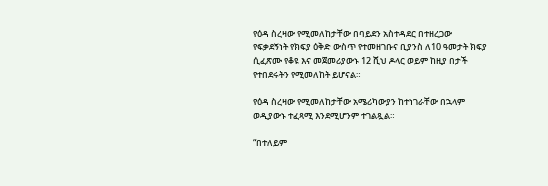የዕዳ ስረዛው የሚመለከታቸው በባይደን አስተዳደር በተዘረጋው የፍቃደኝነት የክፍያ ዕቅድ ውስጥ የተመዘገቡና ቢያንስ ለ10 ዓመታት ክፍያ ሲፈጽሙ የቆዩ እና መጀመሪያውኑ 12 ሺህ ዶላር ወይም ከዚያ በታች የተበደሩትን የሚመለከት ይሆናል።

የዕዳ ስረዛው የሚመለከታቸው አሜሪካውያን ከተነገራቸው በኋላም ወዲያውኑ ተፈጻሚ እንደሚሆንም ተገልጿል።

“በተለይም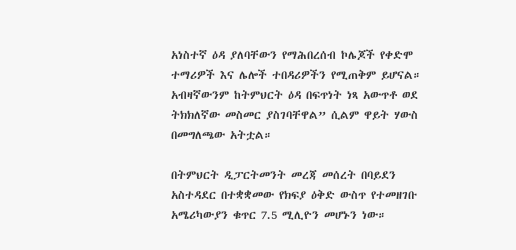አነስተኛ ዕዳ ያለባቸውን የማሕበረሰብ ኮሌጆች የቀድሞ ተማሪዎች እና ሌሎች ተበዳሪዎችን የሚጠቅም ይሆናል። አብዛኛውንም ከትምህርት ዕዳ በፍጥነት ነጻ አውጥቶ ወደ ትክክለኛው መስመር ያስገባቸዋል” ሲልም ዋይት ሃውስ በመግለጫው አትቷል።

በትምህርት ዲፓርትመንት መረጃ መሰረት በባይደን አስተዳደር በተቋቋመው የክፍያ ዕቅድ ውስጥ የተመዘገቡ አሜሪካውያን ቁጥር 7.5 ሚሊዮን መሆኑን ነው።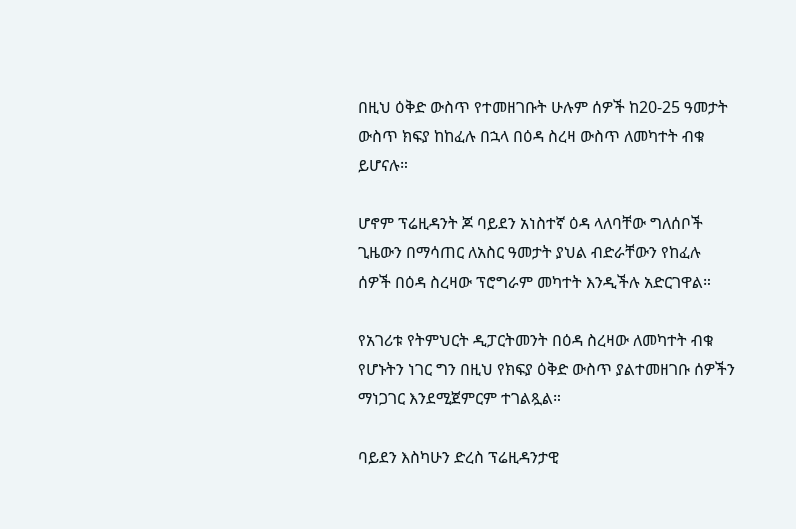በዚህ ዕቅድ ውስጥ የተመዘገቡት ሁሉም ሰዎች ከ20-25 ዓመታት ውስጥ ክፍያ ከከፈሉ በኋላ በዕዳ ስረዛ ውስጥ ለመካተት ብቁ ይሆናሉ።

ሆኖም ፕሬዚዳንት ጆ ባይደን አነስተኛ ዕዳ ላለባቸው ግለሰቦች ጊዜውን በማሳጠር ለአስር ዓመታት ያህል ብድራቸውን የከፈሉ ሰዎች በዕዳ ስረዛው ፕሮግራም መካተት እንዲችሉ አድርገዋል።

የአገሪቱ የትምህርት ዲፓርትመንት በዕዳ ስረዛው ለመካተት ብቁ የሆኑትን ነገር ግን በዚህ የክፍያ ዕቅድ ውስጥ ያልተመዘገቡ ሰዎችን ማነጋገር እንደሚጀምርም ተገልጿል።

ባይደን እስካሁን ድረስ ፕሬዚዳንታዊ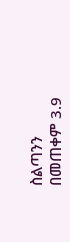ስልጣንን በመጠቀም 3.9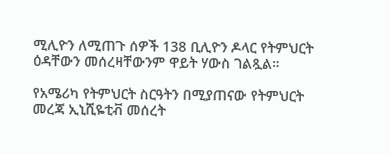ሚሊዮን ለሚጠጉ ሰዎች 138 ቢሊዮን ዶላር የትምህርት ዕዳቸውን መሰረዛቸውንም ዋይት ሃውስ ገልጿል።

የአሜሪካ የትምህርት ስርዓትን በሚያጠናው የትምህርት መረጃ ኢኒሺዬቲቭ መሰረት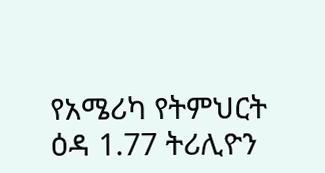የአሜሪካ የትምህርት ዕዳ 1.77 ትሪሊዮን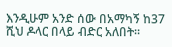እንዲሁም አንድ ሰው በአማካኝ ከ37 ሺህ ዶላር በላይ ብድር አለበት።